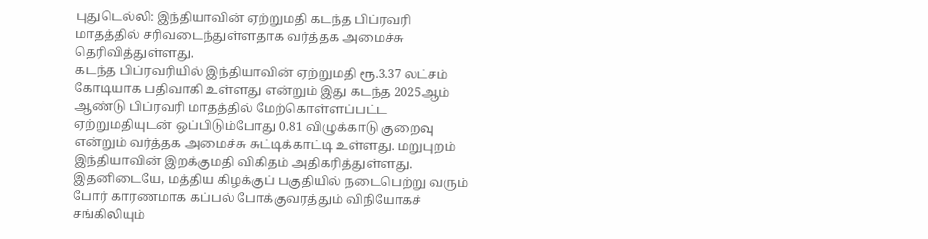புதுடெல்லி: இந்தியாவின் ஏற்றுமதி கடந்த பிப்ரவரி மாதத்தில் சரிவடைந்துள்ளதாக வர்த்தக அமைச்சு தெரிவித்துள்ளது.
கடந்த பிப்ரவரியில் இந்தியாவின் ஏற்றுமதி ரூ.3.37 லட்சம் கோடியாக பதிவாகி உள்ளது என்றும் இது கடந்த 2025ஆம் ஆண்டு பிப்ரவரி மாதத்தில் மேற்கொள்ளப்பட்ட ஏற்றுமதியுடன் ஒப்பிடும்போது 0.81 விழுக்காடு குறைவு என்றும் வர்த்தக அமைச்சு சுட்டிக்காட்டி உள்ளது. மறுபுறம் இந்தியாவின் இறக்குமதி விகிதம் அதிகரித்துள்ளது.
இதனிடையே, மத்திய கிழக்குப் பகுதியில் நடைபெற்று வரும் போர் காரணமாக கப்பல் போக்குவரத்தும் விநியோகச் சங்கிலியும்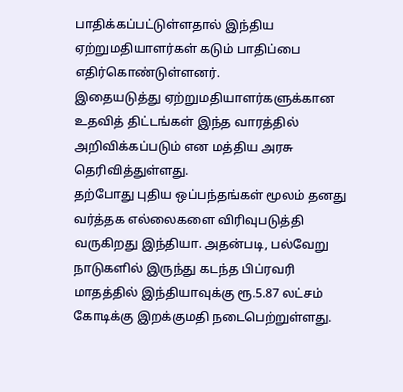பாதிக்கப்பட்டுள்ளதால் இந்திய ஏற்றுமதியாளர்கள் கடும் பாதிப்பை எதிர்கொண்டுள்ளனர்.
இதையடுத்து ஏற்றுமதியாளர்களுக்கான உதவித் திட்டங்கள் இந்த வாரத்தில் அறிவிக்கப்படும் என மத்திய அரசு தெரிவித்துள்ளது.
தற்போது புதிய ஒப்பந்தங்கள் மூலம் தனது வர்த்தக எல்லைகளை விரிவுபடுத்தி வருகிறது இந்தியா. அதன்படி, பல்வேறு நாடுகளில் இருந்து கடந்த பிப்ரவரி மாதத்தில் இந்தியாவுக்கு ரூ.5.87 லட்சம் கோடிக்கு இறக்குமதி நடைபெற்றுள்ளது.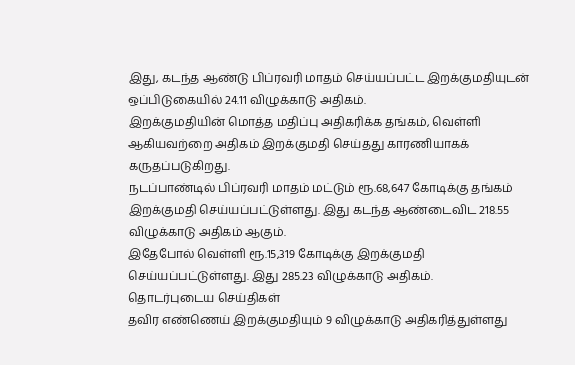இது, கடந்த ஆண்டு பிப்ரவரி மாதம் செய்யப்பட்ட இறக்குமதியுடன் ஒப்பிடுகையில் 24.11 விழுக்காடு அதிகம்.
இறக்குமதியின் மொத்த மதிப்பு அதிகரிக்க தங்கம், வெள்ளி ஆகியவற்றை அதிகம் இறக்குமதி செய்தது காரணியாகக் கருதப்படுகிறது.
நடப்பாண்டில் பிப்ரவரி மாதம் மட்டும் ரூ.68,647 கோடிக்கு தங்கம் இறக்குமதி செய்யப்பட்டுள்ளது. இது கடந்த ஆண்டைவிட 218.55 விழுக்காடு அதிகம் ஆகும்.
இதேபோல் வெள்ளி ரூ.15,319 கோடிக்கு இறக்குமதி செய்யப்பட்டுள்ளது. இது 285.23 விழுக்காடு அதிகம்.
தொடர்புடைய செய்திகள்
தவிர எண்ணெய் இறக்குமதியும் 9 விழுக்காடு அதிகரித்துள்ளது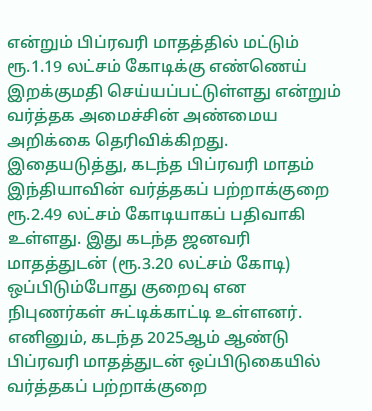என்றும் பிப்ரவரி மாதத்தில் மட்டும் ரூ.1.19 லட்சம் கோடிக்கு எண்ணெய் இறக்குமதி செய்யப்பட்டுள்ளது என்றும் வர்த்தக அமைச்சின் அண்மைய அறிக்கை தெரிவிக்கிறது.
இதையடுத்து, கடந்த பிப்ரவரி மாதம் இந்தியாவின் வர்த்தகப் பற்றாக்குறை ரூ.2.49 லட்சம் கோடியாகப் பதிவாகி உள்ளது. இது கடந்த ஜனவரி மாதத்துடன் (ரூ.3.20 லட்சம் கோடி) ஒப்பிடும்போது குறைவு என நிபுணர்கள் சுட்டிக்காட்டி உள்ளனர்.
எனினும், கடந்த 2025ஆம் ஆண்டு பிப்ரவரி மாதத்துடன் ஒப்பிடுகையில் வர்த்தகப் பற்றாக்குறை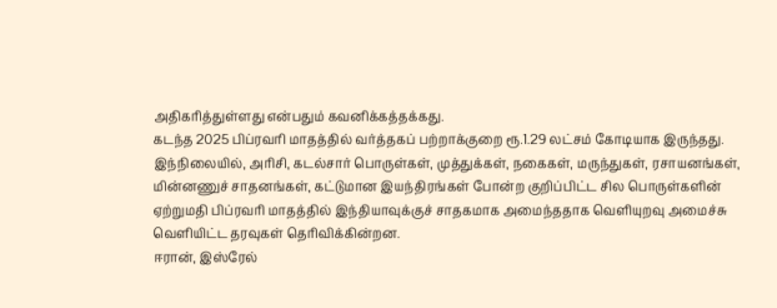அதிகரித்துள்ளது என்பதும் கவனிக்கத்தக்கது.
கடந்த 2025 பிப்ரவரி மாதத்தில் வர்த்தகப் பற்றாக்குறை ரூ.1.29 லட்சம் கோடியாக இருந்தது.
இந்நிலையில், அரிசி, கடல்சார் பொருள்கள், முத்துக்கள், நகைகள், மருந்துகள், ரசாயனங்கள், மின்னணுச் சாதனங்கள், கட்டுமான இயந்திரங்கள் போன்ற குறிப்பிட்ட சில பொருள்களின் ஏற்றுமதி பிப்ரவரி மாதத்தில் இந்தியாவுக்குச் சாதகமாக அமைந்ததாக வெளியுறவு அமைச்சு வெளியிட்ட தரவுகள் தெரிவிக்கின்றன.
ஈரான், இஸ்ரேல்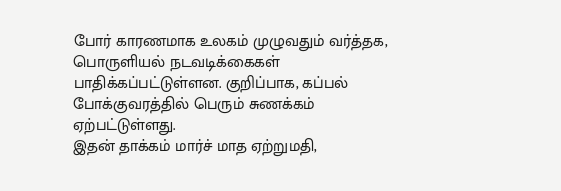போர் காரணமாக உலகம் முழுவதும் வர்த்தக, பொருளியல் நடவடிக்கைகள் பாதிக்கப்பட்டுள்ளன. குறிப்பாக, கப்பல் போக்குவரத்தில் பெரும் சுணக்கம் ஏற்பட்டுள்ளது.
இதன் தாக்கம் மார்ச் மாத ஏற்றுமதி,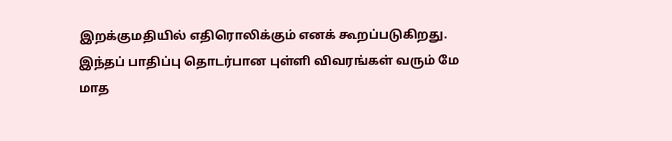இறக்குமதியில் எதிரொலிக்கும் எனக் கூறப்படுகிறது.
இந்தப் பாதிப்பு தொடர்பான புள்ளி விவரங்கள் வரும் மே மாத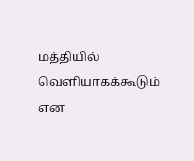மத்தியில் வெளியாகக்கூடும் என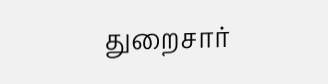துறைசார்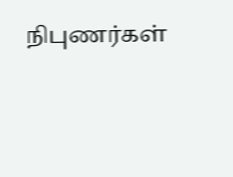நிபுணர்கள்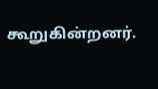கூறுகின்றனர்.